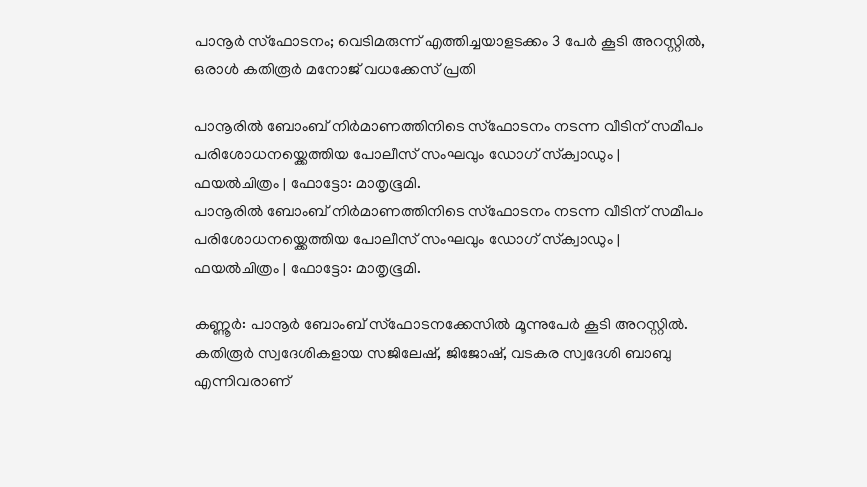പാനൂർ സ്ഫോടനം; വെടിമരുന്ന് എത്തിച്ചയാളടക്കം 3 പേർ കൂടി അറസ്റ്റിൽ, ഒരാൾ കതിരൂർ മനോജ് വധക്കേസ് പ്രതി

പാനൂരില്‍ ബോംബ് നിര്‍മാണത്തിനിടെ സ്ഫോടനം നടന്ന വീടിന് സമീപം പരിശോധനയ്ക്കെത്തിയ പോലീസ് സംഘവും ഡോഗ് സ്‌ക്വാഡും | ഫയല്‍ചിത്രം | ഫോട്ടോ: മാതൃഭൂമി.
പാനൂരില്‍ ബോംബ് നിര്‍മാണത്തിനിടെ സ്ഫോടനം നടന്ന വീടിന് സമീപം പരിശോധനയ്ക്കെത്തിയ പോലീസ് സംഘവും ഡോഗ് സ്‌ക്വാഡും | ഫയല്‍ചിത്രം | ഫോട്ടോ: മാതൃഭൂമി.

കണ്ണൂര്‍: പാനൂര്‍ ബോംബ് സ്‌ഫോടനക്കേസില്‍ മൂന്നുപേര്‍ കൂടി അറസ്റ്റില്‍. കതിരൂര്‍ സ്വദേശികളായ സജിലേഷ്, ജിജോഷ്, വടകര സ്വദേശി ബാബു എന്നിവരാണ്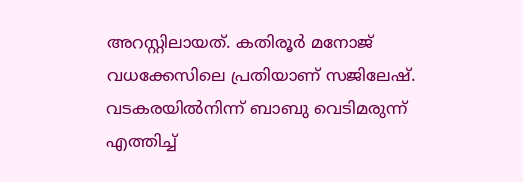അറസ്റ്റിലായത്. കതിരൂര്‍ മനോജ് വധക്കേസിലെ പ്രതിയാണ് സജിലേഷ്. വടകരയില്‍നിന്ന് ബാബു വെടിമരുന്ന് എത്തിച്ച്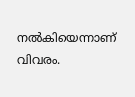നല്‍കിയെന്നാണ് വിവരം.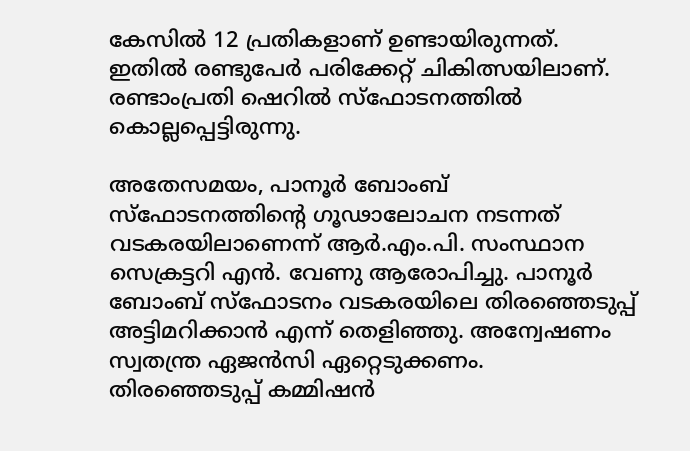കേസില്‍ 12 പ്രതികളാണ് ഉണ്ടായിരുന്നത്. ഇതില്‍ രണ്ടുപേര്‍ പരിക്കേറ്റ് ചികിത്സയിലാണ്. രണ്ടാംപ്രതി ഷെറില്‍ സ്‌ഫോടനത്തില്‍ കൊല്ലപ്പെട്ടിരുന്നു.

അതേസമയം, പാനൂര്‍ ബോംബ് സ്‌ഫോടനത്തിന്റെ ഗൂഢാലോചന നടന്നത് വടകരയിലാണെന്ന് ആര്‍.എം.പി. സംസ്ഥാന സെക്രട്ടറി എന്‍. വേണു ആരോപിച്ചു. പാനൂര്‍ ബോംബ് സ്‌ഫോടനം വടകരയിലെ തിരഞ്ഞെടുപ്പ് അട്ടിമറിക്കാന്‍ എന്ന് തെളിഞ്ഞു. അന്വേഷണം സ്വതന്ത്ര ഏജന്‍സി ഏറ്റെടുക്കണം. തിരഞ്ഞെടുപ്പ് കമ്മിഷന്‍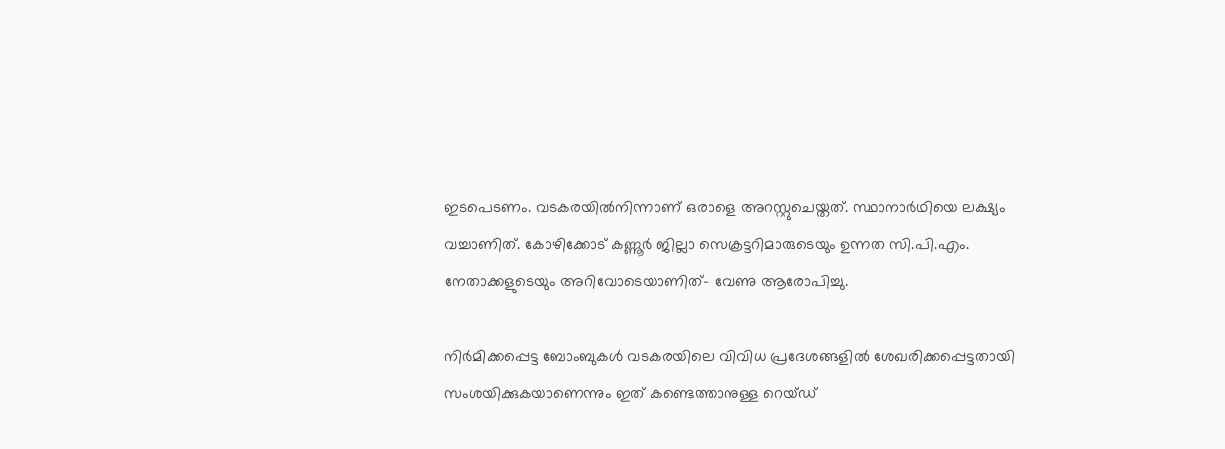ഇടപെടണം. വടകരയില്‍നിന്നാണ് ഒരാളെ അറസ്റ്റുചെയ്തത്. സ്ഥാനാര്‍ഥിയെ ലക്ഷ്യം വച്ചാണിത്. കോഴിക്കോട് കണ്ണൂര്‍ ജില്ലാ സെക്രട്ടറിമാരുടെയും ഉന്നത സി.പി.എം. നേതാക്കളുടെയും അറിവോടെയാണിത്- വേണു ആരോപിച്ചു.

നിര്‍മിക്കപ്പെട്ട ബോംബുകള്‍ വടകരയിലെ വിവിധ പ്രദേശങ്ങളില്‍ ശേഖരിക്കപ്പെട്ടതായി സംശയിക്കുകയാണെന്നും ഇത് കണ്ടെത്താനുള്ള റെയ്ഡ്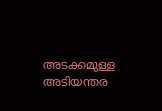അടക്കമുള്ള അടിയന്തര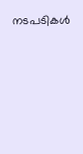നടപടികള്‍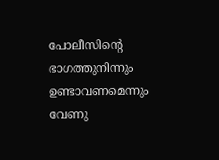പോലീസിന്റെ ഭാഗത്തുനിന്നും ഉണ്ടാവണമെന്നും വേണു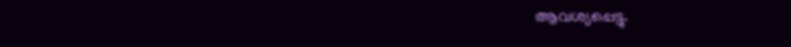ആവശ്യപ്പെട്ടു.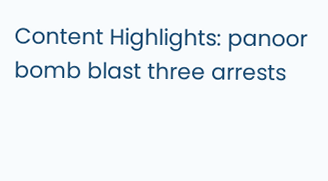Content Highlights: panoor bomb blast three arrests